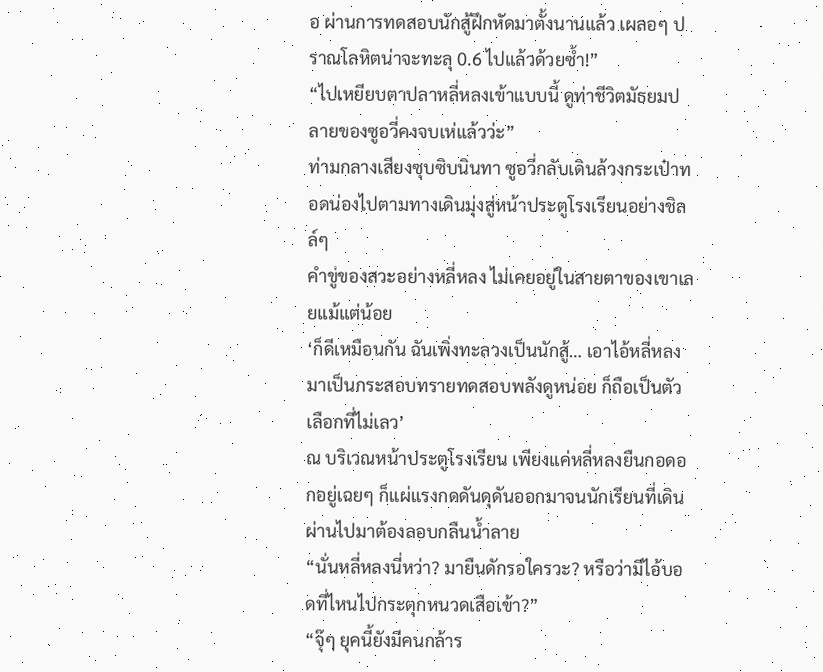อ ผ่านการทดสอบนักสู้ฝึกหัดมาตั้งนานแล้ว เผลอๆ ปราณโลหิตน่าจะทะลุ 0.6 ไปแล้วด้วยซ้ำ!”
“ไปเหยียบตาปลาหลี่หลงเข้าแบบนี้ ดูท่าชีวิตมัธยมปลายของซูอวี่คงจบเห่แล้วว่ะ”
ท่ามกลางเสียงซุบซิบนินทา ซูอวี่กลับเดินล้วงกระเป๋าทอดน่องไปตามทางเดินมุ่งสู่หน้าประตูโรงเรียนอย่างชิลล์ๆ
คำขู่ของสวะอย่างหลี่หลง ไม่เคยอยู่ในสายตาของเขาเลยแม้แต่น้อย
‘ก็ดีเหมือนกัน ฉันเพิ่งทะลวงเป็นนักสู้… เอาไอ้หลี่หลงมาเป็นกระสอบทรายทดสอบพลังดูหน่อย ก็ถือเป็นตัวเลือกที่ไม่เลว’
ณ บริเวณหน้าประตูโรงเรียน เพียงแค่หลี่หลงยืนกอดอกอยู่เฉยๆ ก็แผ่แรงกดดันดุดันออกมาจนนักเรียนที่เดินผ่านไปมาต้องลอบกลืนน้ำลาย
“นั่นหลี่หลงนี่หว่า? มายืนดักรอใครวะ? หรือว่ามีไอ้บอดที่ไหนไปกระตุกหนวดเสือเข้า?”
“จุ๊ๆ ยุคนี้ยังมีคนกล้าร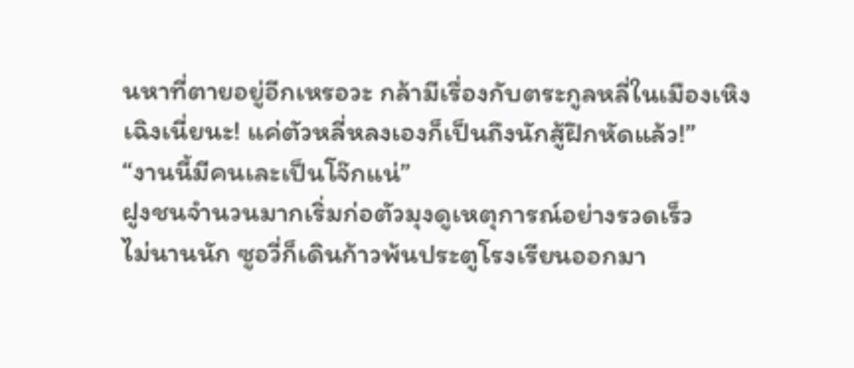นหาที่ตายอยู่อีกเหรอวะ กล้ามีเรื่องกับตระกูลหลี่ในเมืองเหิงเฉิงเนี่ยนะ! แค่ตัวหลี่หลงเองก็เป็นถึงนักสู้ฝึกหัดแล้ว!”
“งานนี้มีคนเละเป็นโจ๊กแน่”
ฝูงชนจำนวนมากเริ่มก่อตัวมุงดูเหตุการณ์อย่างรวดเร็ว
ไม่นานนัก ซูอวี่ก็เดินก้าวพ้นประตูโรงเรียนออกมา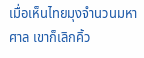เมื่อเห็นไทยมุงจำนวนมหาศาล เขาก็เลิกคิ้ว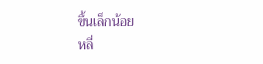ขึ้นเล็กน้อย
หลี่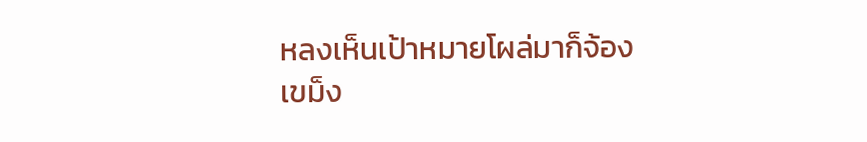หลงเห็นเป้าหมายโผล่มาก็จ้องเขม็ง